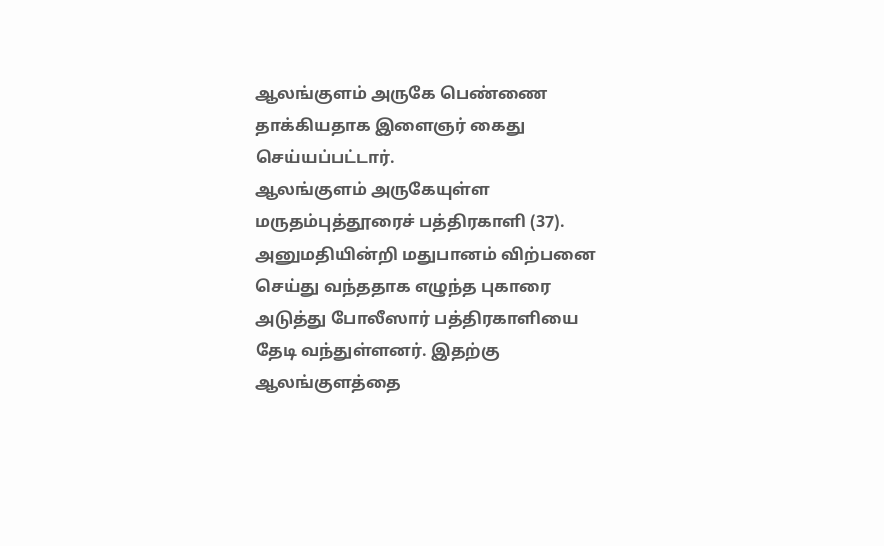ஆலங்குளம் அருகே பெண்ணை தாக்கியதாக இளைஞர் கைது செய்யப்பட்டார்.
ஆலங்குளம் அருகேயுள்ள மருதம்புத்தூரைச் பத்திரகாளி (37). அனுமதியின்றி மதுபானம் விற்பனை செய்து வந்ததாக எழுந்த புகாரை அடுத்து போலீஸார் பத்திரகாளியை தேடி வந்துள்ளனர். இதற்கு ஆலங்குளத்தை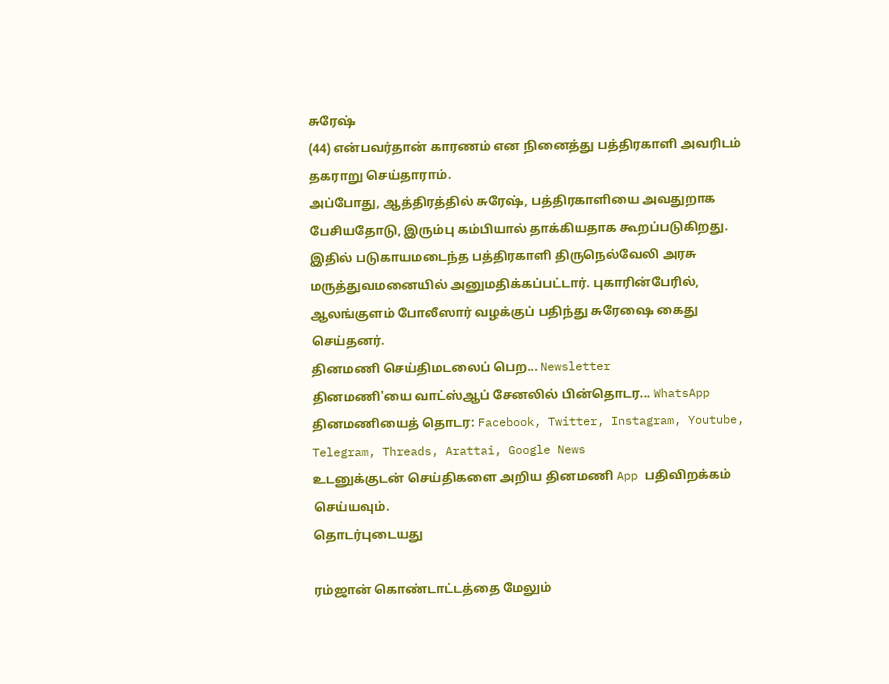சுரேஷ்
(44) என்பவர்தான் காரணம் என நினைத்து பத்திரகாளி அவரிடம் தகராறு செய்தாராம்.
அப்போது, ஆத்திரத்தில் சுரேஷ், பத்திரகாளியை அவதுறாக பேசியதோடு, இரும்பு கம்பியால் தாக்கியதாக கூறப்படுகிறது.
இதில் படுகாயமடைந்த பத்திரகாளி திருநெல்வேலி அரசு மருத்துவமனையில் அனுமதிக்கப்பட்டார். புகாரின்பேரில், ஆலங்குளம் போலீஸார் வழக்குப் பதிந்து சுரேஷை கைது செய்தனர்.
தினமணி செய்திமடலைப் பெற... Newsletter
தினமணி'யை வாட்ஸ்ஆப் சேனலில் பின்தொடர... WhatsApp
தினமணியைத் தொடர: Facebook, Twitter, Instagram, Youtube, Telegram, Threads, Arattai, Google News
உடனுக்குடன் செய்திகளை அறிய தினமணி App பதிவிறக்கம் செய்யவும்.
தொடர்புடையது

ரம்ஜான் கொண்டாட்டத்தை மேலும்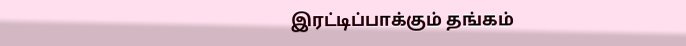இரட்டிப்பாக்கும் தங்கம்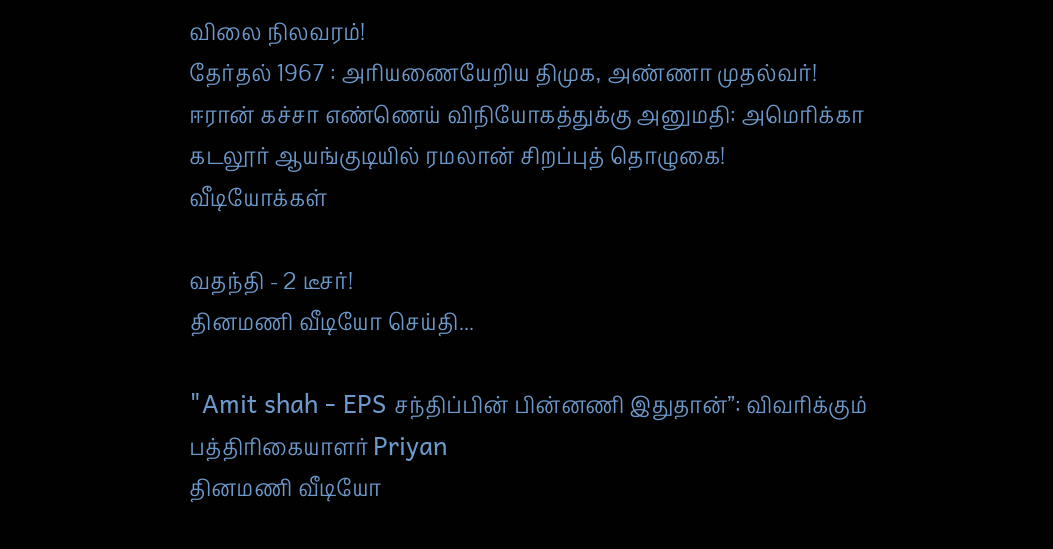விலை நிலவரம்!
தேர்தல் 1967 : அரியணையேறிய திமுக, அண்ணா முதல்வர்!
ஈரான் கச்சா எண்ணெய் விநியோகத்துக்கு அனுமதி: அமெரிக்கா
கடலூர் ஆயங்குடியில் ரமலான் சிறப்புத் தொழுகை!
வீடியோக்கள்

வதந்தி - 2 டீசர்!
தினமணி வீடியோ செய்தி...

"Amit shah - EPS சந்திப்பின் பின்னணி இதுதான்”: விவரிக்கும் பத்திரிகையாளர் Priyan
தினமணி வீடியோ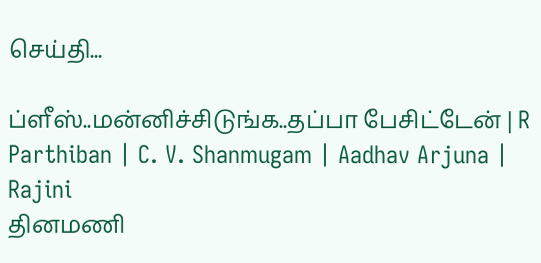செய்தி...

ப்ளீஸ்..மன்னிச்சிடுங்க..தப்பா பேசிட்டேன் | R Parthiban | C. V. Shanmugam | Aadhav Arjuna | Rajini
தினமணி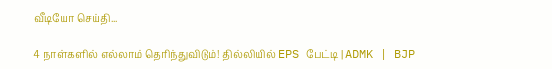வீடியோ செய்தி...

4 நாள்களில் எல்லாம் தெரிந்துவிடும்! தில்லியில் EPS பேட்டி | ADMK | BJP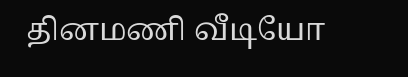தினமணி வீடியோ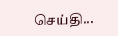செய்தி...